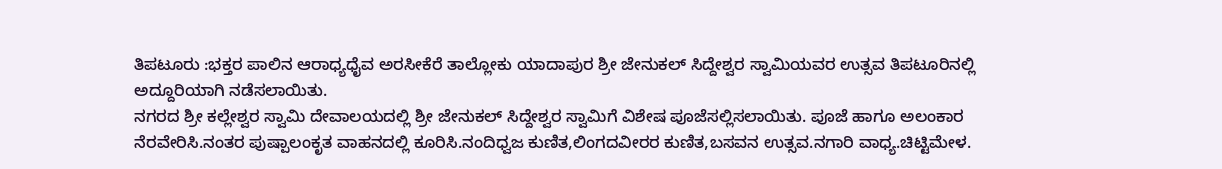ತಿಪಟೂರು :ಭಕ್ತರ ಪಾಲಿನ ಆರಾಧ್ಯಧೈವ ಅರಸೀಕೆರೆ ತಾಲ್ಲೋಕು ಯಾದಾಪುರ ಶ್ರೀ ಜೇನುಕಲ್ ಸಿದ್ದೇಶ್ವರ ಸ್ವಾಮಿಯವರ ಉತ್ಸವ ತಿಪಟೂರಿನಲ್ಲಿ ಅದ್ದೂರಿಯಾಗಿ ನಡೆಸಲಾಯಿತು.
ನಗರದ ಶ್ರೀ ಕಲ್ಲೇಶ್ವರ ಸ್ವಾಮಿ ದೇವಾಲಯದಲ್ಲಿ ಶ್ರೀ ಜೇನುಕಲ್ ಸಿದ್ದೇಶ್ವರ ಸ್ವಾಮಿಗೆ ವಿಶೇಷ ಪೂಜೆಸಲ್ಲಿಸಲಾಯಿತು. ಪೂಜೆ ಹಾಗೂ ಅಲಂಕಾರ ನೆರವೇರಿಸಿ.ನಂತರ ಪುಷ್ಪಾಲಂಕೃತ ವಾಹನದಲ್ಲಿ ಕೂರಿಸಿ.ನಂದಿಧ್ವಜ ಕುಣಿತ,ಲಿಂಗದವೀರರ ಕುಣಿತ,ಬಸವನ ಉತ್ಸವ.ನಗಾರಿ ವಾಧ್ಯ.ಚಿಟ್ಟಿಮೇಳ.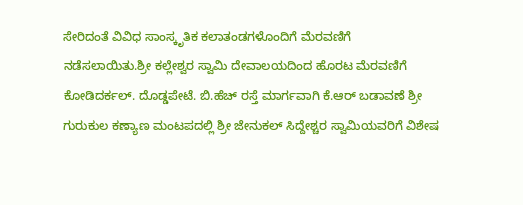ಸೇರಿದಂತೆ ವಿವಿಧ ಸಾಂಸ್ಕೃತಿಕ ಕಲಾತಂಡಗಳೊಂದಿಗೆ ಮೆರವಣಿಗೆ ನಡೆಸಲಾಯಿತು.ಶ್ರೀ ಕಲ್ಲೇಶ್ವರ ಸ್ವಾಮಿ ದೇವಾಲಯದಿಂದ ಹೊರಟ ಮೆರವಣಿಗೆ ಕೋಡಿದರ್ಕಲ್. ದೊಡ್ಡಪೇಟೆ. ಬಿ.ಹೆಚ್ ರಸ್ತೆ ಮಾರ್ಗವಾಗಿ ಕೆ.ಆರ್ ಬಡಾವಣೆ ಶ್ರೀ ಗುರುಕುಲ ಕಣ್ಯಾಣ ಮಂಟಪದಲ್ಲಿ ಶ್ರೀ ಜೇನುಕಲ್ ಸಿದ್ದೇಶ್ಚರ ಸ್ವಾಮಿಯವರಿಗೆ ವಿಶೇಷ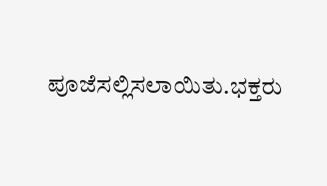ಪೂಜೆಸಲ್ಲಿಸಲಾಯಿತು.ಭಕ್ತರು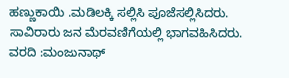ಹಣ್ಣುಕಾಯಿ .ಮಡಿಲಕ್ಕಿ ಸಲ್ಲಿಸಿ ಪೂಜೆಸಲ್ಲಿಸಿದರು.
ಸಾವಿರಾರು ಜನ ಮೆರವಣಿಗೆಯಲ್ಲಿ ಭಾಗವಹಿಸಿದರು.
ವರದಿ :ಮಂಜುನಾಥ್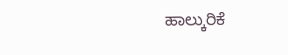ಹಾಲ್ಕುರಿಕೆ